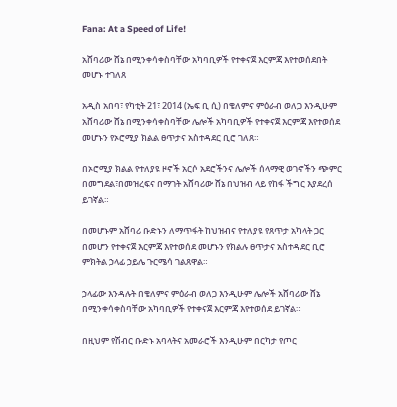Fana: At a Speed of Life!

አሸባሪው ሸኔ በሚንቀሳቀስባቸው አካባቢዎች የተቀናጀ እርምጃ እየተወሰደበት መሆኑ ተገለጸ

አዲስ አበባ፣ የካቲት 21፣ 2014 (ኤፍ ቢ ሲ) በቄለምና ምዕራብ ወለጋ እንዲሁም አሸባሪው ሸኔ በሚንቀሳቀስባቸው ሌሎች አካባቢዎች የተቀናጀ እርምጃ እየተወሰደ መሆኑን የኦሮሚያ ክልል ፀጥታና አስተዳደር ቢሮ ገለጸ።

በኦሮሚያ ክልል የተለያዩ ዞኖች አርሶ አደሮችንና ሌሎች ሰላማዊ ወገኖችን ጭምር በመግደል፣በመዝረፍና በማገት አሸባሪው ሸኔ በህዝብ ላይ የከፋ ችግር እያደረሰ ይገኛል።

በመሆኑም አሸባሪ ቡድኑን ለማጥፋት ከህዝብና የተለያዩ የጸጥታ አካላት ጋር በመሆን የተቀናጀ እርምጃ እየተወሰደ መሆኑን የክልሉ ፀጥታና አስተዳደር ቢሮ ምክትል ኃላፊ ኃይሌ ጉርሜሳ ገልጸዋል።

ኃላፊው እንዳሉት በቄለምና ምዕራብ ወለጋ እንዲሁም ሌሎች አሸባሪው ሸኔ በሚንቀሳቀስባቸው አካባቢዎች የተቀናጀ እርምጃ እየተወሰደ ይገኛል።

በዚህም የሽብር ቡድኑ አባላትና አመራሮች እንዲሁም በርካታ የጦር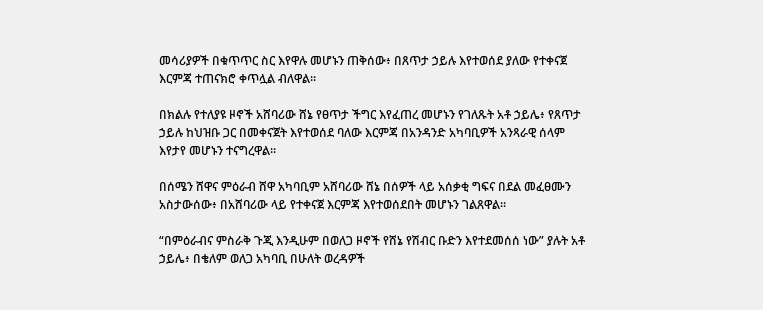መሳሪያዎች በቁጥጥር ስር እየዋሉ መሆኑን ጠቅሰው፥ በጸጥታ ኃይሉ እየተወሰደ ያለው የተቀናጀ እርምጃ ተጠናክሮ ቀጥሏል ብለዋል።

በክልሉ የተለያዩ ዞኖች አሸባሪው ሸኔ የፀጥታ ችግር እየፈጠረ መሆኑን የገለጹት አቶ ኃይሌ፥ የጸጥታ ኃይሉ ከህዝቡ ጋር በመቀናጀት እየተወሰደ ባለው እርምጃ በአንዳንድ አካባቢዎች አንጻራዊ ሰላም እየታየ መሆኑን ተናግረዋል።

በሰሜን ሸዋና ምዕራብ ሸዋ አካባቢም አሸባሪው ሸኔ በሰዎች ላይ አሰቃቂ ግፍና በደል መፈፀሙን አስታውሰው፥ በአሸባሪው ላይ የተቀናጀ እርምጃ እየተወሰደበት መሆኑን ገልጸዋል።

“በምዕራብና ምስራቅ ጉጂ እንዲሁም በወለጋ ዞኖች የሸኔ የሽብር ቡድን እየተደመሰሰ ነው” ያሉት አቶ ኃይሌ፥ በቄለም ወለጋ አካባቢ በሁለት ወረዳዎች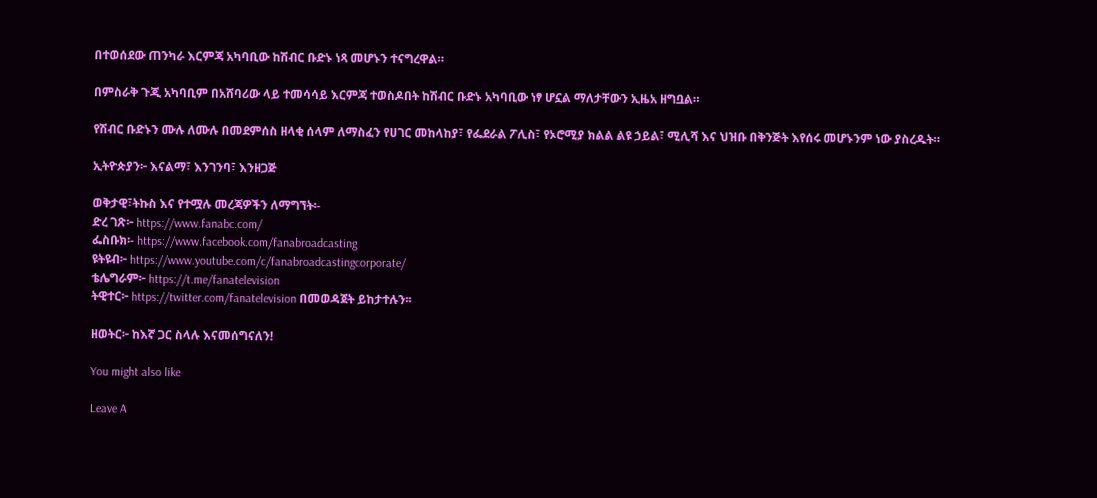በተወሰደው ጠንካራ እርምጃ አካባቢው ከሽብር ቡድኑ ነጻ መሆኑን ተናግረዋል።

በምስራቅ ጉጂ አካባቢም በአሸባሪው ላይ ተመሳሳይ እርምጃ ተወስዶበት ከሽብር ቡድኑ አካባቢው ነፃ ሆኗል ማለታቸውን ኢዜአ ዘግቧል።

የሽብር ቡድኑን ሙሉ ለሙሉ በመደምሰስ ዘላቂ ሰላም ለማስፈን የሀገር መከላከያ፣ የፌደራል ፖሊስ፣ የኦሮሚያ ክልል ልዩ ኃይል፣ ሚሊሻ እና ህዝቡ በቅንጅት እየሰሩ መሆኑንም ነው ያስረዱት።

ኢትዮጵያን፦ እናልማ፣ እንገንባ፣ እንዘጋጅ

ወቅታዊ፣ትኩስ እና የተሟሉ መረጃዎችን ለማግኘት፡-
ድረ ገጽ፦ https://www.fanabc.com/
ፌስቡክ፡- https://www.facebook.com/fanabroadcasting
ዩትዩብ፦ https://www.youtube.com/c/fanabroadcastingcorporate/
ቴሌግራም፦ https://t.me/fanatelevision
ትዊተር፦ https://twitter.com/fanatelevision በመወዳጀት ይከታተሉን፡፡

ዘወትር፦ ከእኛ ጋር ስላሉ እናመሰግናለን!

You might also like

Leave A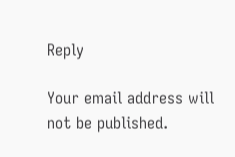Reply

Your email address will not be published.